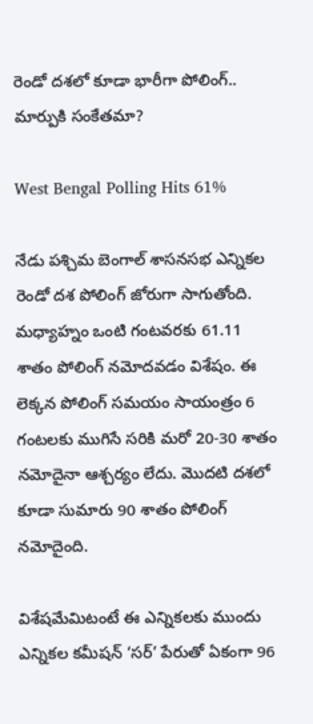రెండో దశలో కూడా భారీగా పోలింగ్.. మార్పుకి సంకేతమా?

West Bengal Polling Hits 61%

నేడు పశ్చిమ బెంగాల్ శాసనసభ ఎన్నికల రెండో దశ పోలింగ్ జోరుగా సాగుతోంది. మధ్యాహ్నం ఒంటి గంటవరకు 61.11 శాతం పోలింగ్ నమోదవడం విశేషం. ఈ లెక్కన పోలింగ్ సమయం సాయంత్రం 6 గంటలకు ముగిసే సరికి మరో 20-30 శాతం నమోదైనా ఆశ్చర్యం లేదు. మొదటి దశలో కూడా సుమారు 90 శాతం పోలింగ్ నమోదైంది.

విశేషమేమిటంటే ఈ ఎన్నికలకు ముందు ఎన్నికల కమీషన్ ‘సర్’ పేరుతో ఏకంగా 96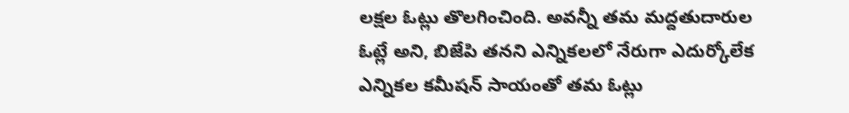లక్షల ఓట్లు తొలగించింది. అవన్నీ తమ మద్దతుదారుల ఓట్లే అని, బిజేపి తనని ఎన్నికలలో నేరుగా ఎదుర్కోలేక ఎన్నికల కమీషన్ సాయంతో తమ ఓట్లు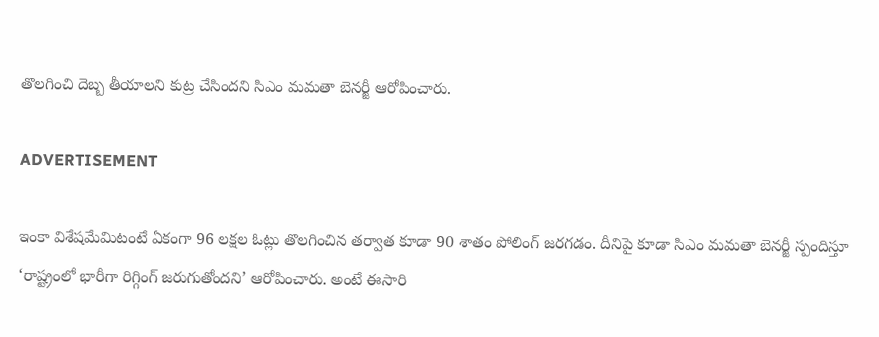తొలగించి దెబ్బ తీయాలని కుట్ర చేసిందని సిఎం మమతా బెనర్జీ ఆరోపించారు.

ADVERTISEMENT

ఇంకా విశేషమేమిటంటే ఏకంగా 96 లక్షల ఓట్లు తొలగించిన తర్వాత కూడా 90 శాతం పోలింగ్ జరగడం. దీనిపై కూడా సిఎం మమతా బెనర్జీ స్పందిస్తూ ‘రాష్ట్రంలో భారీగా రిగ్గింగ్ జరుగుతోందని’ ఆరోపించారు. అంటే ఈసారి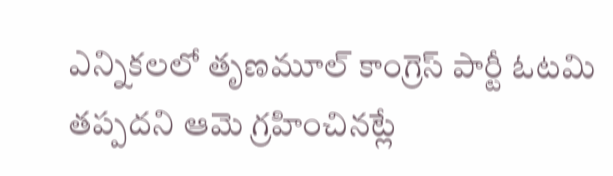ఎన్నికలలో తృణమూల్ కాంగ్రెస్‌ పార్టీ ఓటమి తప్పదని ఆమె గ్రహించినట్లే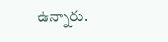ఉన్నారు.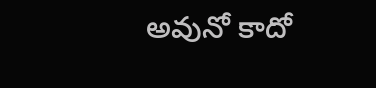అవునో కాదో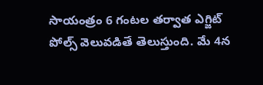సాయంత్రం 6 గంటల తర్వాత ఎగ్జిట్ పోల్స్ వెలువడితే తెలుస్తుంది. మే 4న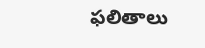ఫలితాలు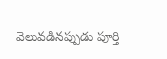వెలువడినప్పుడు పూర్తి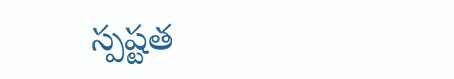స్పష్టత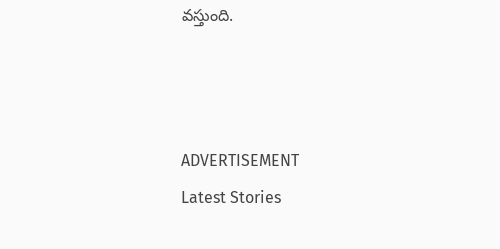వస్తుంది.



ADVERTISEMENT
Latest Stories